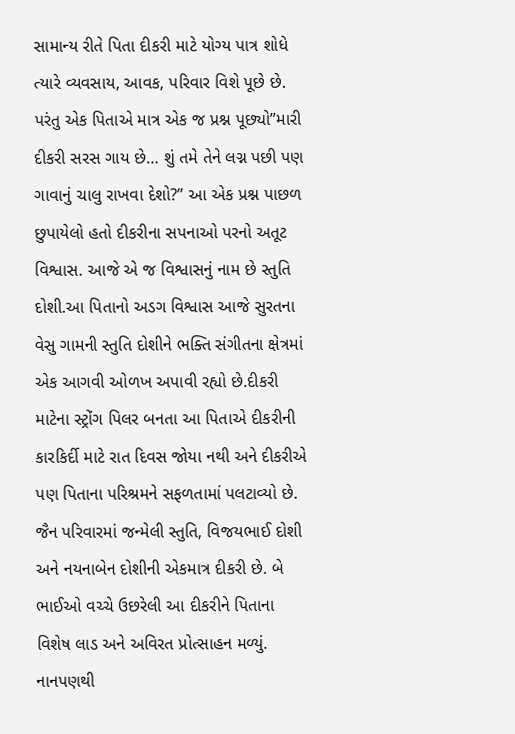સામાન્ય રીતે પિતા દીકરી માટે યોગ્ય પાત્ર શોધે ત્યારે વ્યવસાય, આવક, પરિવાર વિશે પૂછે છે. પરંતુ એક પિતાએ માત્ર એક જ પ્રશ્ન પૂછ્યો”મારી દીકરી સરસ ગાય છે… શું તમે તેને લગ્ન પછી પણ ગાવાનું ચાલુ રાખવા દેશો?” આ એક પ્રશ્ન પાછળ છુપાયેલો હતો દીકરીના સપનાઓ પરનો અતૂટ વિશ્વાસ. આજે એ જ વિશ્વાસનું નામ છે સ્તુતિ દોશી.આ પિતાનો અડગ વિશ્વાસ આજે સુરતના વેસુ ગામની સ્તુતિ દોશીને ભક્તિ સંગીતના ક્ષેત્રમાં એક આગવી ઓળખ અપાવી રહ્યો છે.દીકરી માટેના સ્ટ્રોંગ પિલર બનતા આ પિતાએ દીકરીની કારકિર્દી માટે રાત દિવસ જોયા નથી અને દીકરીએ પણ પિતાના પરિશ્રમને સફળતામાં પલટાવ્યો છે.
જૈન પરિવારમાં જન્મેલી સ્તુતિ, વિજયભાઈ દોશી અને નયનાબેન દોશીની એકમાત્ર દીકરી છે. બે ભાઈઓ વચ્ચે ઉછરેલી આ દીકરીને પિતાના વિશેષ લાડ અને અવિરત પ્રોત્સાહન મળ્યું. નાનપણથી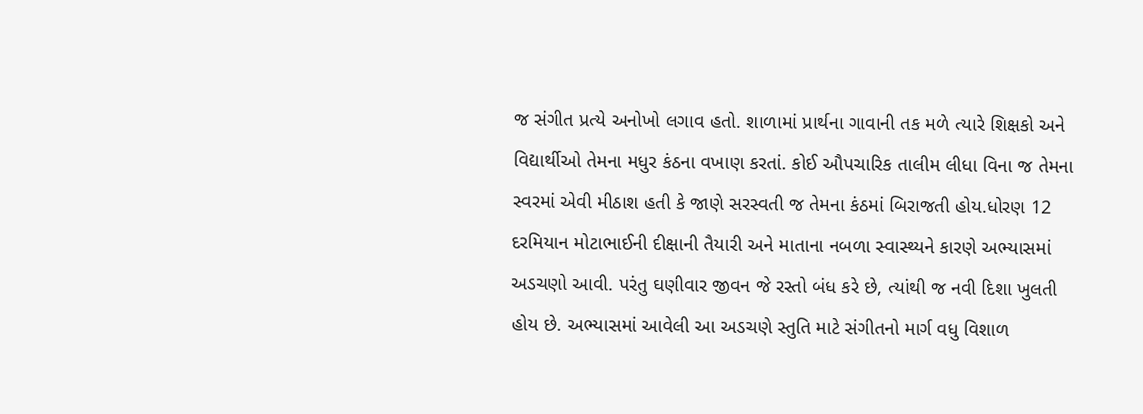જ સંગીત પ્રત્યે અનોખો લગાવ હતો. શાળામાં પ્રાર્થના ગાવાની તક મળે ત્યારે શિક્ષકો અને વિદ્યાર્થીઓ તેમના મધુર કંઠના વખાણ કરતાં. કોઈ ઔપચારિક તાલીમ લીધા વિના જ તેમના સ્વરમાં એવી મીઠાશ હતી કે જાણે સરસ્વતી જ તેમના કંઠમાં બિરાજતી હોય.ધોરણ 12 દરમિયાન મોટાભાઈની દીક્ષાની તૈયારી અને માતાના નબળા સ્વાસ્થ્યને કારણે અભ્યાસમાં અડચણો આવી. પરંતુ ઘણીવાર જીવન જે રસ્તો બંધ કરે છે, ત્યાંથી જ નવી દિશા ખુલતી હોય છે. અભ્યાસમાં આવેલી આ અડચણે સ્તુતિ માટે સંગીતનો માર્ગ વધુ વિશાળ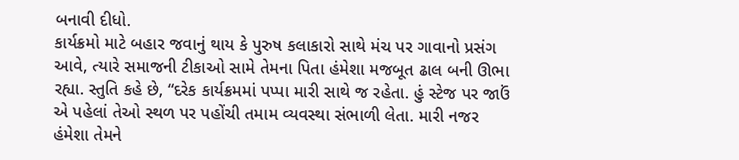બનાવી દીધો.
કાર્યક્રમો માટે બહાર જવાનું થાય કે પુરુષ કલાકારો સાથે મંચ પર ગાવાનો પ્રસંગ આવે, ત્યારે સમાજની ટીકાઓ સામે તેમના પિતા હંમેશા મજબૂત ઢાલ બની ઊભા રહ્યા. સ્તુતિ કહે છે, “દરેક કાર્યક્રમમાં પપ્પા મારી સાથે જ રહેતા. હું સ્ટેજ પર જાઉં એ પહેલાં તેઓ સ્થળ પર પહોંચી તમામ વ્યવસ્થા સંભાળી લેતા. મારી નજર હંમેશા તેમને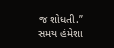જ શોધતી.”
સમય હંમેશા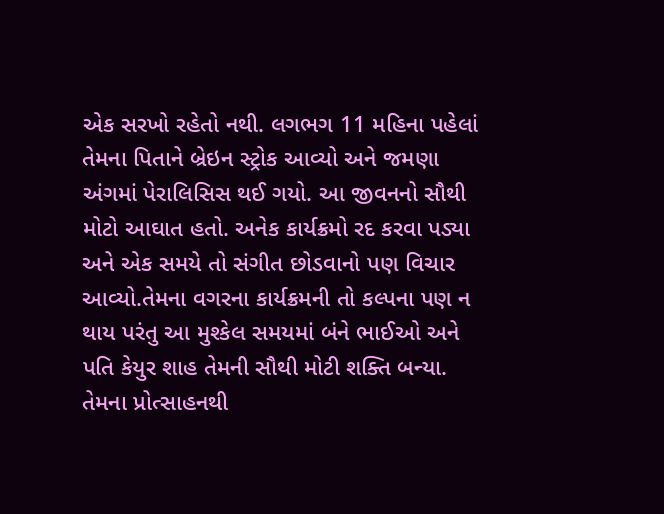એક સરખો રહેતો નથી. લગભગ 11 મહિના પહેલાં તેમના પિતાને બ્રેઇન સ્ટ્રોક આવ્યો અને જમણા અંગમાં પેરાલિસિસ થઈ ગયો. આ જીવનનો સૌથી મોટો આઘાત હતો. અનેક કાર્યક્રમો રદ કરવા પડ્યા અને એક સમયે તો સંગીત છોડવાનો પણ વિચાર આવ્યો.તેમના વગરના કાર્યક્રમની તો કલ્પના પણ ન થાય પરંતુ આ મુશ્કેલ સમયમાં બંને ભાઈઓ અને પતિ કેયુર શાહ તેમની સૌથી મોટી શક્તિ બન્યા. તેમના પ્રોત્સાહનથી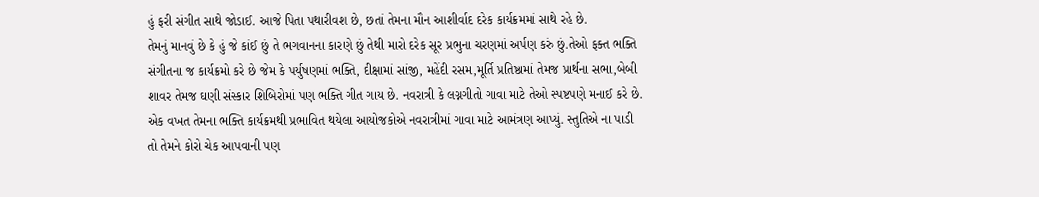હું ફરી સંગીત સાથે જોડાઈ. આજે પિતા પથારીવશ છે, છતાં તેમના મૌન આશીર્વાદ દરેક કાર્યક્રમમાં સાથે રહે છે.
તેમનું માનવું છે કે હું જે કાંઈ છું તે ભગવાનના કારણે છું તેથી મારો દરેક સૂર પ્રભુના ચરણમાં અર્પણ કરું છું.તેઓ ફક્ત ભક્તિ સંગીતના જ કાર્યક્રમો કરે છે જેમ કે પર્યુષણમાં ભક્તિ, દીક્ષામાં સાંજી, મહેંદી રસમ,મૂર્તિ પ્રતિષ્ઠામાં તેમજ પ્રાર્થના સભા,બેબી શાવર તેમજ ઘણી સંસ્કાર શિબિરોમાં પણ ભક્તિ ગીત ગાય છે. નવરાત્રી કે લગ્નગીતો ગાવા માટે તેઓ સ્પષ્ટપણે મનાઈ કરે છે.
એક વખત તેમના ભક્તિ કાર્યક્રમથી પ્રભાવિત થયેલા આયોજકોએ નવરાત્રીમાં ગાવા માટે આમંત્રણ આપ્યું. સ્તુતિએ ના પાડી તો તેમને કોરો ચેક આપવાની પણ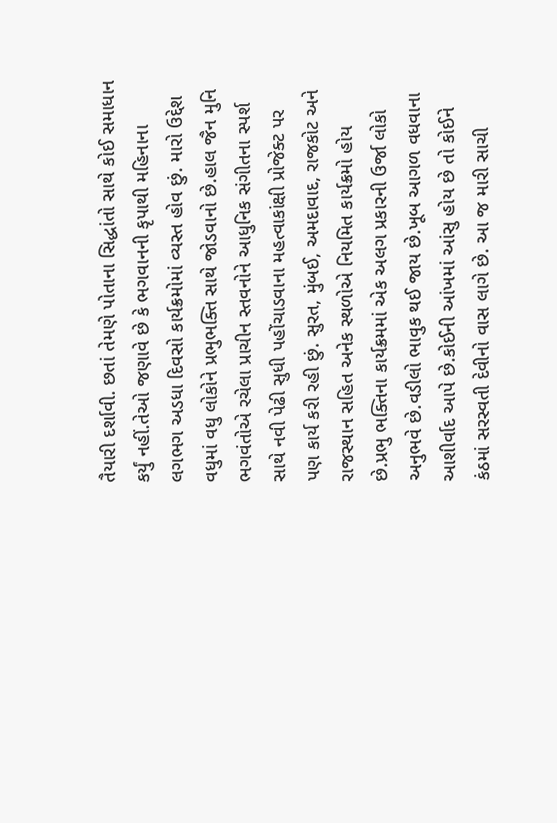તૈયારી દર્શાવી. છતાં તેમણે પોતાના સિદ્ધાંતો સાથે કોઈ સમાધાન કર્યું નહીં.તેઓ જણાવે છે કે ભગવાનની કૃપાથી મહિનાના લગભગ અડધા દિવસો કાર્યક્રમોમાં વ્યસ્ત હોવ છું. મારો ઉદ્દેશ વધુમાં વધુ લોકોને પ્રભુભક્તિ સાથે જોડવાનો છે.હાલ જૈન મુનિ ભગવંતોએ રચેલા પ્રાચીન સ્તવનોને આધુનિક સંગીતના સ્પર્શ સાથે નવી પેઢી સુધી પહોંચાડવાના મહત્વાકાંક્ષી પ્રોજેક્ટ પર પણ કાર્ય કરી રહી છું. સુરત, મુંબઈ, અમદાવાદ, રાજકોટ અને રાજસ્થાન સહિત અનેક સ્થળોએ નિયમિત કાર્યક્રમો હોય છે.પ્રભુ ભક્તિના કાર્યક્રમમાં એક અલગ પ્રકારની ઉર્જા લોકો અનુભવે છે.વડીલો ભાવુક થઈ જાય છે.ખૂબ આગળ વધવાના આશીર્વાદ આપે છે.કોઈની આંખમાં આંસુ હોય છે તો કોઈને કંઠમાં સરસ્વતી દેવીનો વાસ લાગે છે. આ જ મારી સાચી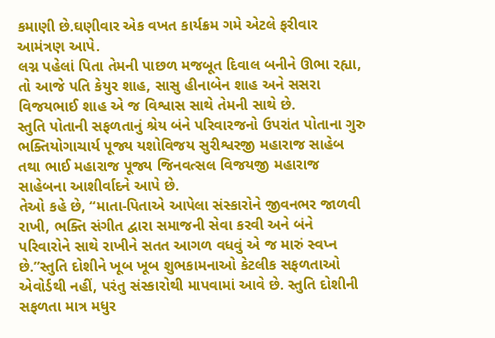કમાણી છે.ઘણીવાર એક વખત કાર્યક્રમ ગમે એટલે ફરીવાર આમંત્રણ આપે.
લગ્ન પહેલાં પિતા તેમની પાછળ મજબૂત દિવાલ બનીને ઊભા રહ્યા, તો આજે પતિ કેયુર શાહ, સાસુ હીનાબેન શાહ અને સસરા વિજયભાઈ શાહ એ જ વિશ્વાસ સાથે તેમની સાથે છે.
સ્તુતિ પોતાની સફળતાનું શ્રેય બંને પરિવારજનો ઉપરાંત પોતાના ગુરુ ભક્તિયોગાચાર્ય પૂજ્ય યશોવિજય સુરીશ્વરજી મહારાજ સાહેબ તથા ભાઈ મહારાજ પૂજ્ય જિનવત્સલ વિજયજી મહારાજ સાહેબના આશીર્વાદને આપે છે.
તેઓ કહે છે, “માતા-પિતાએ આપેલા સંસ્કારોને જીવનભર જાળવી રાખી, ભક્તિ સંગીત દ્વારા સમાજની સેવા કરવી અને બંને પરિવારોને સાથે રાખીને સતત આગળ વધવું એ જ મારું સ્વપ્ન છે.”સ્તુતિ દોશીને ખૂબ ખૂબ શુભકામનાઓ કેટલીક સફળતાઓ એવોર્ડથી નહીં, પરંતુ સંસ્કારોથી માપવામાં આવે છે. સ્તુતિ દોશીની સફળતા માત્ર મધુર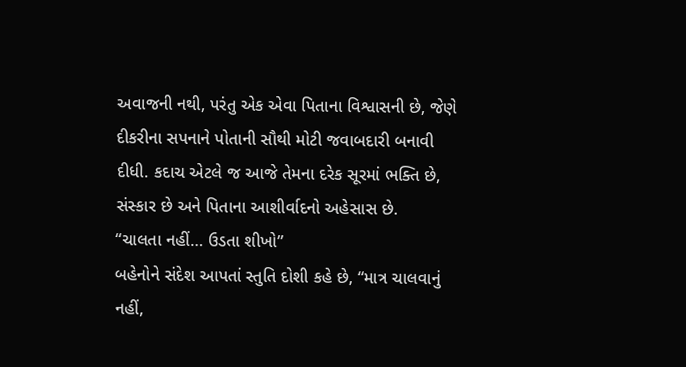અવાજની નથી, પરંતુ એક એવા પિતાના વિશ્વાસની છે, જેણે દીકરીના સપનાને પોતાની સૌથી મોટી જવાબદારી બનાવી દીધી. કદાચ એટલે જ આજે તેમના દરેક સૂરમાં ભક્તિ છે, સંસ્કાર છે અને પિતાના આશીર્વાદનો અહેસાસ છે.
“ચાલતા નહીં… ઉડતા શીખો”
બહેનોને સંદેશ આપતાં સ્તુતિ દોશી કહે છે, “માત્ર ચાલવાનું નહીં,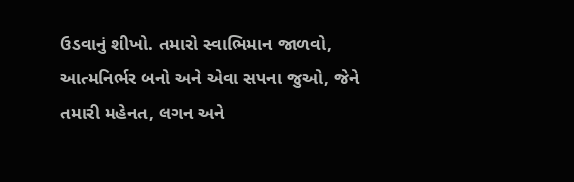ઉડવાનું શીખો. તમારો સ્વાભિમાન જાળવો, આત્મનિર્ભર બનો અને એવા સપના જુઓ, જેને તમારી મહેનત, લગન અને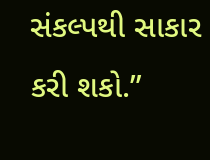સંકલ્પથી સાકાર કરી શકો.”